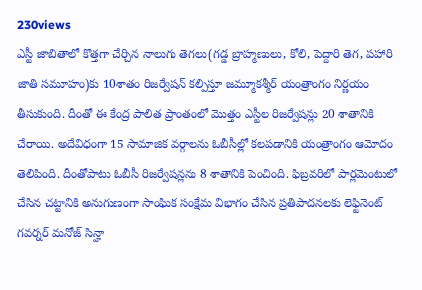230views
ఎస్టీ జాబితాలో కొత్తగా చేర్చిన నాలుగు తెగలు(గడ్డ బ్రాహ్మణులు, కోలి, పెద్దారి తెగ, పహారి జాతి సమూహం)కు 10శాతం రిజర్వేషన్ కల్పిస్తూ జమ్మూకశ్మీర్ యంత్రాంగం నిర్ణయం తీసుకుంది. దీంతో ఈ కేంద్ర పాలిత ప్రాంతంలో మొత్తం ఎస్టీల రిజర్వేషన్లు 20 శాతానికి చేరాయి. అదేవిధంగా 15 సామాజిక వర్గాలను ఓబీసీల్లో కలపడానికి యంత్రాంగం ఆమోదం తెలిపింది. దీంతోపాటు ఓబీసీ రిజర్వేషన్లను 8 శాతానికి పెంచింది. ఫిబ్రవరిలో పార్లమెంటులో చేసిన చట్టానికి అనుగుణంగా సాంఘిక సంక్షేమ విభాగం చేసిన ప్రతిపాదనలకు లెఫ్టినెంట్ గవర్నర్ మనోజ్ సిన్హా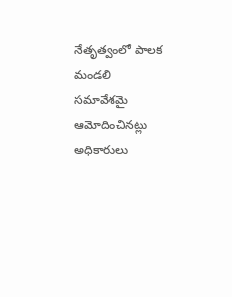నేతృత్వంలో పాలక మండలి సమావేశమై ఆమోదించినట్లు అధికారులు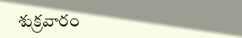శుక్రవారం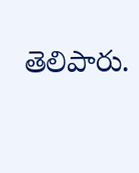తెలిపారు.